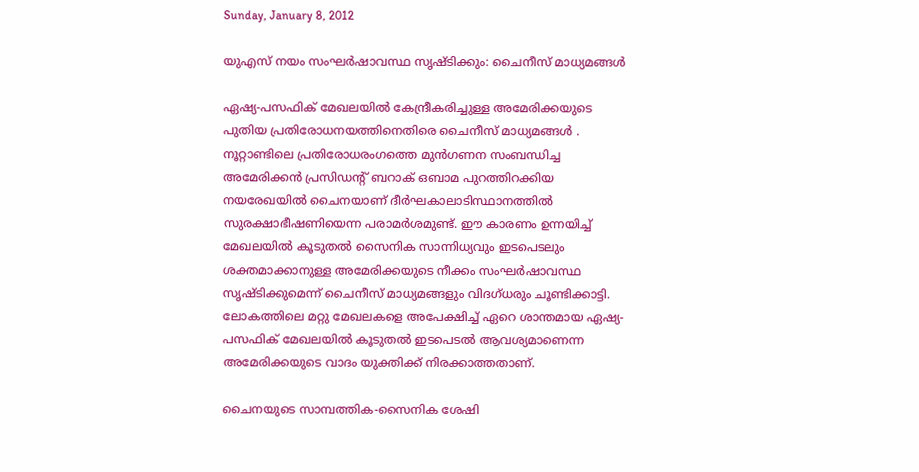Sunday, January 8, 2012

യുഎസ് നയം സംഘര്‍ഷാവസ്ഥ സൃഷ്ടിക്കും: ചൈനീസ് മാധ്യമങ്ങള്‍

ഏഷ്യ-പസഫിക് മേഖലയില്‍ കേന്ദ്രീകരിച്ചുള്ള അമേരിക്കയുടെ പുതിയ പ്രതിരോധനയത്തിനെതിരെ ചൈനീസ് മാധ്യമങ്ങള്‍ . നൂറ്റാണ്ടിലെ പ്രതിരോധരംഗത്തെ മുന്‍ഗണന സംബന്ധിച്ച അമേരിക്കന്‍ പ്രസിഡന്റ് ബറാക് ഒബാമ പുറത്തിറക്കിയ നയരേഖയില്‍ ചൈനയാണ് ദീര്‍ഘകാലാടിസ്ഥാനത്തില്‍ സുരക്ഷാഭീഷണിയെന്ന പരാമര്‍ശമുണ്ട്. ഈ കാരണം ഉന്നയിച്ച് മേഖലയില്‍ കൂടുതല്‍ സൈനിക സാന്നിധ്യവും ഇടപെടലും ശക്തമാക്കാനുള്ള അമേരിക്കയുടെ നീക്കം സംഘര്‍ഷാവസ്ഥ സൃഷ്ടിക്കുമെന്ന് ചൈനീസ് മാധ്യമങ്ങളും വിദഗ്ധരും ചൂണ്ടിക്കാട്ടി. ലോകത്തിലെ മറ്റു മേഖലകളെ അപേക്ഷിച്ച് ഏറെ ശാന്തമായ ഏഷ്യ-പസഫിക് മേഖലയില്‍ കൂടുതല്‍ ഇടപെടല്‍ ആവശ്യമാണെന്ന അമേരിക്കയുടെ വാദം യുക്തിക്ക് നിരക്കാത്തതാണ്.

ചൈനയുടെ സാമ്പത്തിക-സൈനിക ശേഷി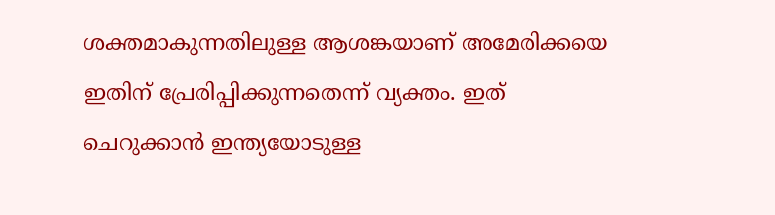ശക്തമാകുന്നതിലുള്ള ആശങ്കയാണ് അമേരിക്കയെ ഇതിന് പ്രേരിപ്പിക്കുന്നതെന്ന് വ്യക്തം. ഇത് ചെറുക്കാന്‍ ഇന്ത്യയോടുള്ള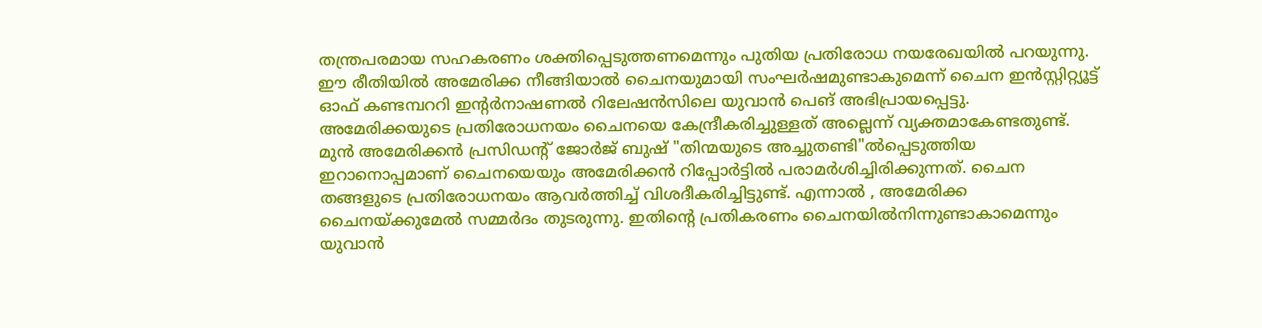തന്ത്രപരമായ സഹകരണം ശക്തിപ്പെടുത്തണമെന്നും പുതിയ പ്രതിരോധ നയരേഖയില്‍ പറയുന്നു. ഈ രീതിയില്‍ അമേരിക്ക നീങ്ങിയാല്‍ ചൈനയുമായി സംഘര്‍ഷമുണ്ടാകുമെന്ന് ചൈന ഇന്‍സ്റ്റിറ്റ്യൂട്ട് ഓഫ് കണ്ടമ്പററി ഇന്റര്‍നാഷണല്‍ റിലേഷന്‍സിലെ യുവാന്‍ പെങ് അഭിപ്രായപ്പെട്ടു. അമേരിക്കയുടെ പ്രതിരോധനയം ചൈനയെ കേന്ദ്രീകരിച്ചുള്ളത് അല്ലെന്ന് വ്യക്തമാകേണ്ടതുണ്ട്. മുന്‍ അമേരിക്കന്‍ പ്രസിഡന്റ് ജോര്‍ജ് ബുഷ് "തിന്മയുടെ അച്ചുതണ്ടി"ല്‍പ്പെടുത്തിയ ഇറാനൊപ്പമാണ് ചൈനയെയും അമേരിക്കന്‍ റിപ്പോര്‍ട്ടില്‍ പരാമര്‍ശിച്ചിരിക്കുന്നത്. ചൈന തങ്ങളുടെ പ്രതിരോധനയം ആവര്‍ത്തിച്ച് വിശദീകരിച്ചിട്ടുണ്ട്. എന്നാല്‍ , അമേരിക്ക ചൈനയ്ക്കുമേല്‍ സമ്മര്‍ദം തുടരുന്നു. ഇതിന്റെ പ്രതികരണം ചൈനയില്‍നിന്നുണ്ടാകാമെന്നും യുവാന്‍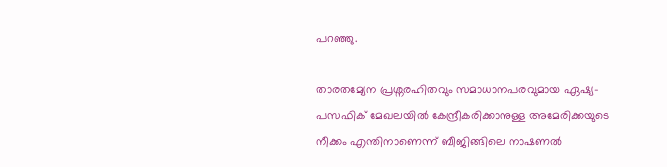പറഞ്ഞു.

താരതമ്യേന പ്രശ്നരഹിതവും സമാധാനപരവുമായ ഏഷ്യ-പസഫിക് മേഖലയില്‍ കേന്ദ്രീകരിക്കാനുള്ള അമേരിക്കയുടെ നീക്കം എന്തിനാണെന്ന് ബീജിങ്ങിലെ നാഷണല്‍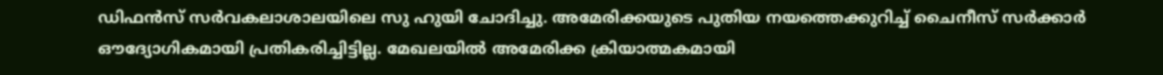ഡിഫന്‍സ് സര്‍വകലാശാലയിലെ സു ഹുയി ചോദിച്ചു. അമേരിക്കയുടെ പുതിയ നയത്തെക്കുറിച്ച് ചൈനീസ് സര്‍ക്കാര്‍ ഔദ്യോഗികമായി പ്രതികരിച്ചിട്ടില്ല. മേഖലയില്‍ അമേരിക്ക ക്രിയാത്മകമായി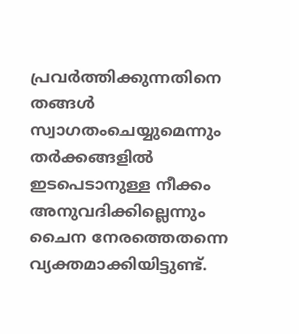പ്രവര്‍ത്തിക്കുന്നതിനെ തങ്ങള്‍ സ്വാഗതംചെയ്യുമെന്നും തര്‍ക്കങ്ങളില്‍ ഇടപെടാനുള്ള നീക്കം അനുവദിക്കില്ലെന്നും ചൈന നേരത്തെതന്നെ വ്യക്തമാക്കിയിട്ടുണ്ട്.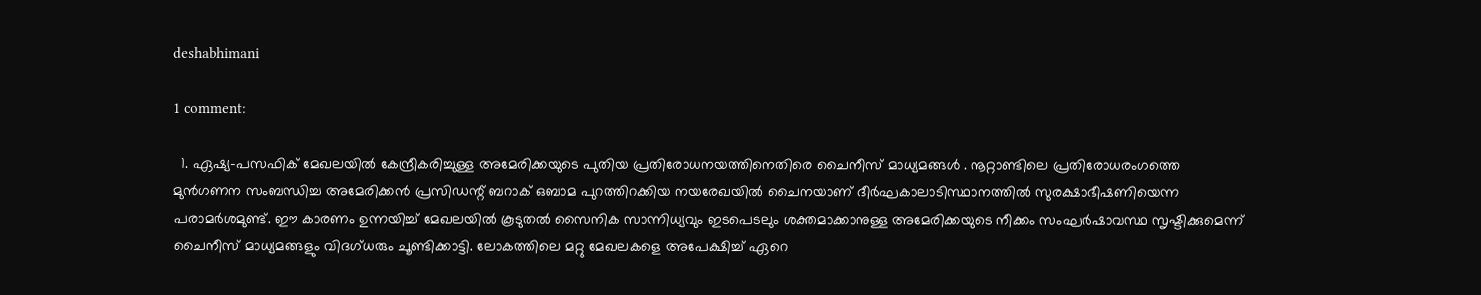deshabhimani

1 comment:

  1. ഏഷ്യ-പസഫിക് മേഖലയില്‍ കേന്ദ്രീകരിച്ചുള്ള അമേരിക്കയുടെ പുതിയ പ്രതിരോധനയത്തിനെതിരെ ചൈനീസ് മാധ്യമങ്ങള്‍ . നൂറ്റാണ്ടിലെ പ്രതിരോധരംഗത്തെ മുന്‍ഗണന സംബന്ധിച്ച അമേരിക്കന്‍ പ്രസിഡന്റ് ബറാക് ഒബാമ പുറത്തിറക്കിയ നയരേഖയില്‍ ചൈനയാണ് ദീര്‍ഘകാലാടിസ്ഥാനത്തില്‍ സുരക്ഷാഭീഷണിയെന്ന പരാമര്‍ശമുണ്ട്. ഈ കാരണം ഉന്നയിച്ച് മേഖലയില്‍ കൂടുതല്‍ സൈനിക സാന്നിധ്യവും ഇടപെടലും ശക്തമാക്കാനുള്ള അമേരിക്കയുടെ നീക്കം സംഘര്‍ഷാവസ്ഥ സൃഷ്ടിക്കുമെന്ന് ചൈനീസ് മാധ്യമങ്ങളും വിദഗ്ധരും ചൂണ്ടിക്കാട്ടി. ലോകത്തിലെ മറ്റു മേഖലകളെ അപേക്ഷിച്ച് ഏറെ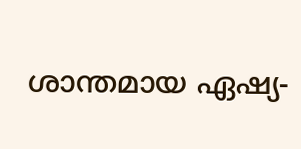ശാന്തമായ ഏഷ്യ-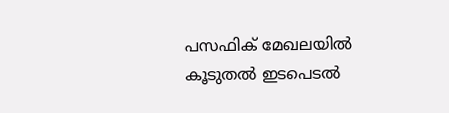പസഫിക് മേഖലയില്‍ കൂടുതല്‍ ഇടപെടല്‍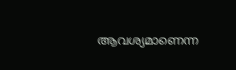ആവശ്യമാണെന്ന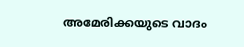അമേരിക്കയുടെ വാദം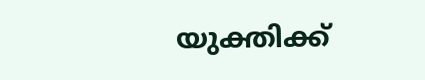യുക്തിക്ക്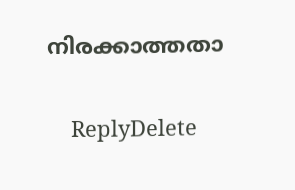നിരക്കാത്തതാ

    ReplyDelete